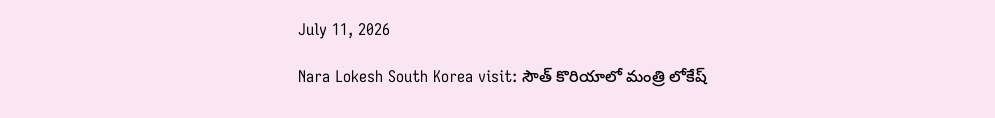July 11, 2026

Nara Lokesh South Korea visit: సౌత్ కొరియాలో మంత్రి లోకేష్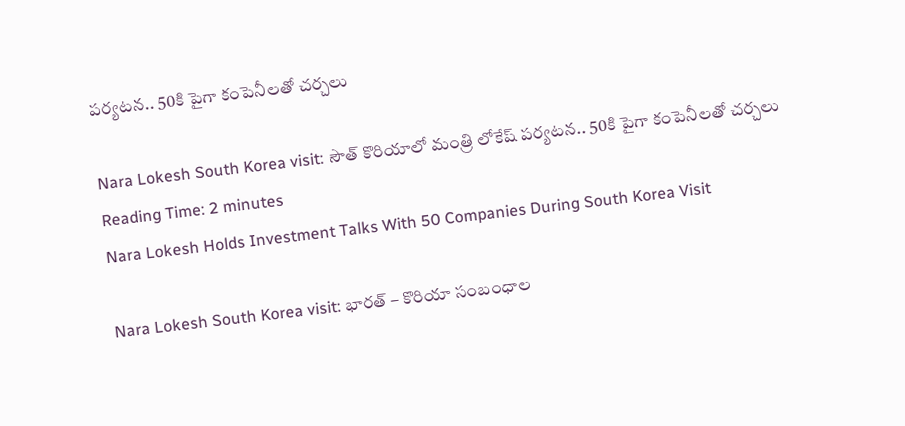పర్యటన.. 50కి పైగా కంపెనీలతో చర్చలు

Nara Lokesh South Korea visit: సౌత్ కొరియాలో మంత్రి లోకేష్ పర్యటన.. 50కి పైగా కంపెనీలతో చర్చలు
Reading Time: 2 minutes
Nara Lokesh Holds Investment Talks With 50 Companies During South Korea Visit

Nara Lokesh South Korea visit: భారత్ – కొరియా సంబంధాల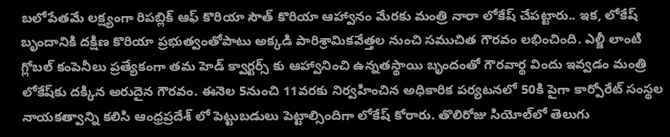బలోపేతమే లక్ష్యంగా రిపబ్లిక్ ఆఫ్ కొరియా సౌత్ కొరియా ఆహ్వానం మేరకు మంత్రి నారా లోకేష్ చేపట్టారు.. ఇక, లోకేష్ బృందానికి దక్షిణ కొరియా ప్రభుత్వంతోపాటు అక్కడి పారిశ్రామికవేత్తల నుంచి సముచిత గౌరవం లభించింది. ఎల్జీ లాంటి గ్లోబల్ కంపెనీలు ప్రత్యేకంగా తమ హెడ్ క్వార్టర్స్ కు ఆహ్వానించి ఉన్నతస్థాయి బృందంతో గౌరవార్థ విందు ఇవ్వడం మంత్రి లోకేష్‌కు దక్కిన అరుదైన గౌరవం. ఈనెల 5నుంచి 11వరకు నిర్వహించిన అధికారిక పర్యటనలో 50కి పైగా కార్పోరేట్ సంస్థల నాయకత్వాన్ని కలిసి ఆంధ్రప్రదేశ్ లో పెట్టుబడులు పెట్టాల్సిందిగా లోకేష్ కోరారు. తొలిరోజు సియోల్‌లో తెలుగు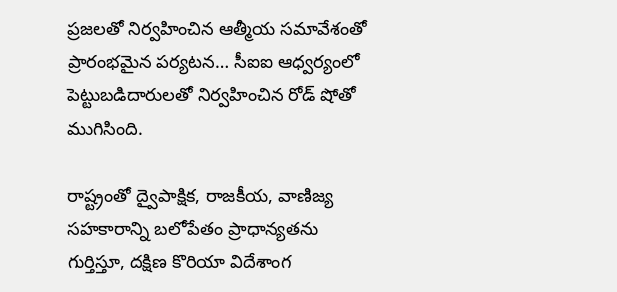ప్రజలతో నిర్వహించిన ఆత్మీయ సమావేశంతో ప్రారంభమైన పర్యటన… సీఐఐ ఆధ్వర్యంలో పెట్టుబడిదారులతో నిర్వహించిన రోడ్ షోతో ముగిసింది.

రాష్ట్రంతో ద్వైపాక్షిక, రాజకీయ, వాణిజ్య సహకారాన్ని బలోపేతం ప్రాధాన్యతను గుర్తిస్తూ, దక్షిణ కొరియా విదేశాంగ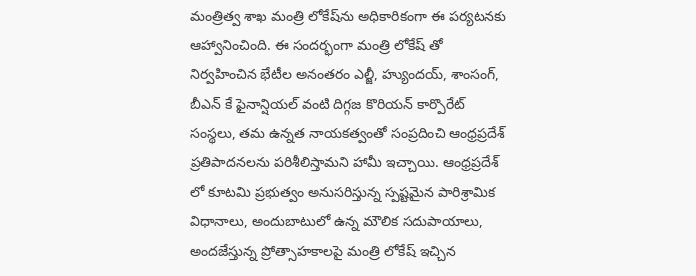మంత్రిత్వ శాఖ మంత్రి లోకేష్‌ను అధికారికంగా ఈ పర్యటనకు ఆహ్వానించింది. ఈ సందర్భంగా మంత్రి లోకేష్ తో నిర్వహించిన భేటీల అనంతరం ఎల్జీ, హ్యుందయ్, శాంసంగ్, బీఎన్ కే ఫైనాన్షియల్ వంటి దిగ్గజ కొరియన్ కార్పొరేట్ సంస్థలు, తమ ఉన్నత నాయకత్వంతో సంప్రదించి ఆంధ్రప్రదేశ్ ప్రతిపాదనలను పరిశీలిస్తామని హామీ ఇచ్చాయి. ఆంధ్రప్రదేశ్ లో కూటమి ప్రభుత్వం అనుసరిస్తున్న స్పష్టమైన పారిశ్రామిక విధానాలు, అందుబాటులో ఉన్న మౌలిక సదుపాయాలు, అందజేస్తున్న ప్రోత్సాహకాలపై మంత్రి లోకేష్ ఇచ్చిన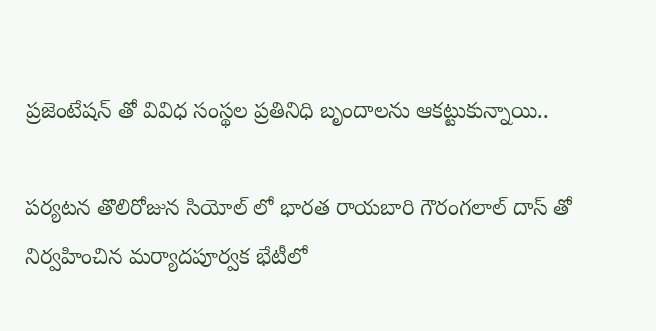ప్రజెంటేషన్ తో వివిధ సంస్థల ప్రతినిధి బృందాలను ఆకట్టుకున్నాయి..

పర్యటన తొలిరోజున సియోల్ లో భారత రాయబారి గౌరంగలాల్ దాస్ తో నిర్వహించిన మర్యాదపూర్వక భేటీలో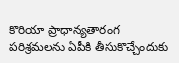కొరియా ప్రాధాన్యతారంగ పరిశ్రమలను ఏపీకి తీసుకొచ్చేందుకు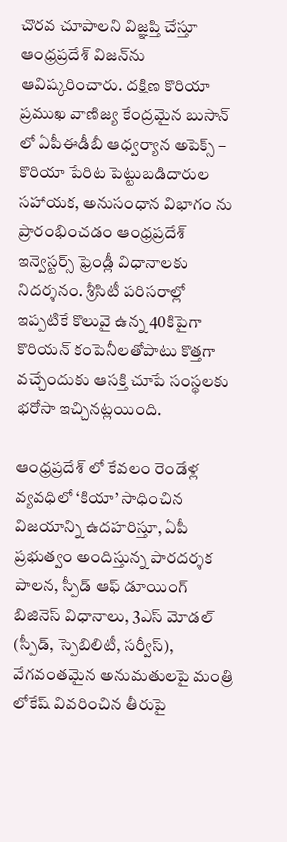చొరవ చూపాలని విజ్ఞప్తి చేస్తూ ఆంధ్రప్రదేశ్ విజన్‌ను ఆవిష్కరించారు. దక్షిణ కొరియా ప్రముఖ వాణిజ్య కేంద్రమైన బుసాన్ లో ఏపీఈడీబీ ఆధ్వర్యాన అపెక్స్ – కొరియా పేరిట పెట్టుబడిదారుల సహాయక, అనుసంధాన విభాగం ను ప్రారంభించడం ఆంధ్రప్రదేశ్ ఇన్వెస్టర్స్ ఫ్రెండ్లీ విధానాలకు నిదర్శనం. శ్రీసిటీ పరిసరాల్లో ఇప్పటికే కొలువై ఉన్న 40కిపైగా కొరియన్ కంపెనీలతోపాటు కొత్తగా వచ్చేందుకు ఆసక్తి చూపే సంస్థలకు భరోసా ఇచ్చినట్లయింది.

ఆంధ్రప్రదేశ్ లో కేవలం రెండేళ్ల వ్యవధిలో ‘కియా’ సాధించిన విజయాన్ని ఉదహరిస్తూ, ఏపీ ప్రభుత్వం అందిస్తున్న పారదర్శక పాలన, స్పీడ్ ఆఫ్ డూయింగ్ బిజినెస్ విధానాలు, 3ఎస్ మోడల్ (స్పీడ్, స్పెబిలిటీ, సర్వీస్), వేగవంతమైన అనుమతులపై మంత్రి లోకేష్ వివరించిన తీరుపై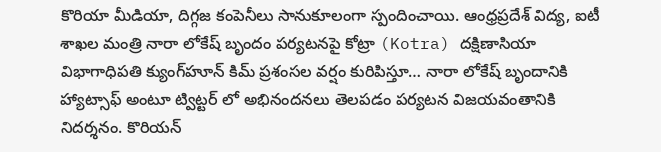కొరియా మీడియా, దిగ్గజ కంపెనీలు సానుకూలంగా స్పందించాయి. ఆంధ్రప్రదేశ్ విద్య, ఐటీ శాఖల మంత్రి నారా లోకేష్ బృందం పర్యటనపై కోట్రా (Kotra) దక్షిణాసియా విభాగాధిపతి క్యుంగ్‌హూన్ కిమ్ ప్రశంసల వర్షం కురిపిస్తూ… నారా లోకేష్ బృందానికి హ్యాట్సాఫ్ అంటూ ట్విట్టర్ లో అభినందనలు తెలపడం పర్యటన విజయవంతానికి నిదర్శనం. కొరియన్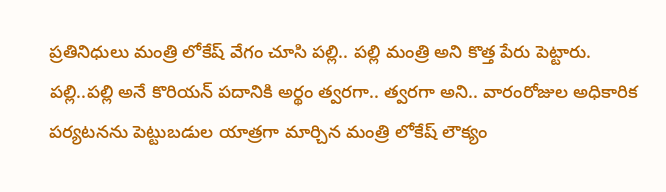ప్రతినిధులు మంత్రి లోకేష్ వేగం చూసి పల్లి.. పల్లి మంత్రి అని కొత్త పేరు పెట్టారు. పల్లి..పల్లి అనే కొరియన్ పదానికి అర్థం త్వరగా.. త్వరగా అని.. వారంరోజుల అధికారిక పర్యటనను పెట్టుబడుల యాత్రగా మార్చిన మంత్రి లోకేష్ లౌక్యం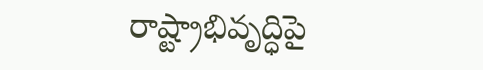రాష్ట్రాభివృద్ధిపై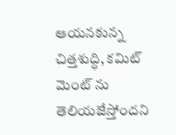ఆయనకున్న చిత్తశుద్ధి, కమిట్ మెంట్ ను తెలియజేస్తోందని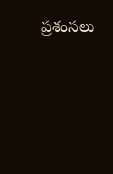ప్రశంసలు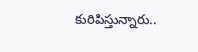కురిపిస్తున్నారు..